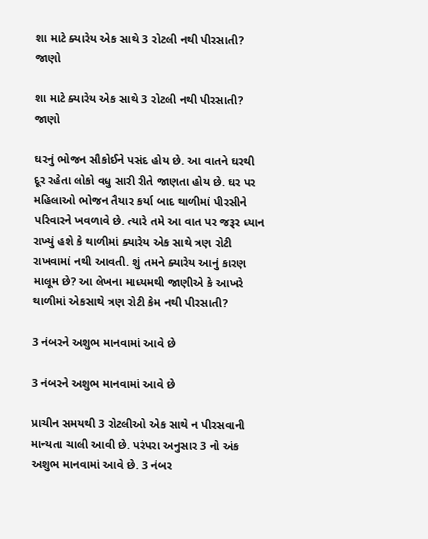શા માટે ક્યારેય એક સાથે 3 રોટલી નથી પીરસાતી? જાણો

શા માટે ક્યારેય એક સાથે 3 રોટલી નથી પીરસાતી? જાણો

ઘરનું ભોજન સૌકોઈને પસંદ હોય છે. આ વાતને ઘરથી દૂર રહેતા લોકો વધુ સારી રીતે જાણતા હોય છે. ઘર પર મહિલાઓ ભોજન તૈયાર કર્યા બાદ થાળીમાં પીરસીને પરિવારને ખવળાવે છે. ત્યારે તમે આ વાત પર જરૂર ધ્યાન રાખ્યું હશે કે થાળીમાં ક્યારેય એક સાથે ત્રણ રોટી રાખવામાં નથી આવતી. શું તમને ક્યારેય આનું કારણ માલૂમ છે? આ લેખના માધ્યમથી જાણીએ કે આખરે થાળીમાં એકસાથે ત્રણ રોટી કેમ નથી પીરસાતી?

3 નંબરને અશુભ માનવામાં આવે છે

3 નંબરને અશુભ માનવામાં આવે છે

પ્રાચીન સમયથી 3 રોટલીઓ એક સાથે ન પીરસવાની માન્યતા ચાલી આવી છે. પરંપરા અનુસાર 3 નો અંક અશુભ માનવામાં આવે છે. 3 નંબર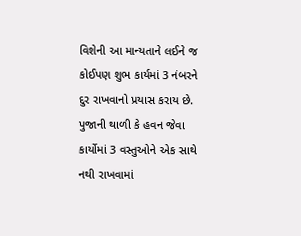વિશેની આ માન્યતાને લઈને જ કોઈપણ શુભ કાર્યમાં 3 નંબરને દુર રાખવાનો પ્રયાસ કરાય છે. પુજાની થાળી કે હવન જેવા કાર્યોમાં 3 વસ્તુઓને એક સાથે નથી રાખવામાં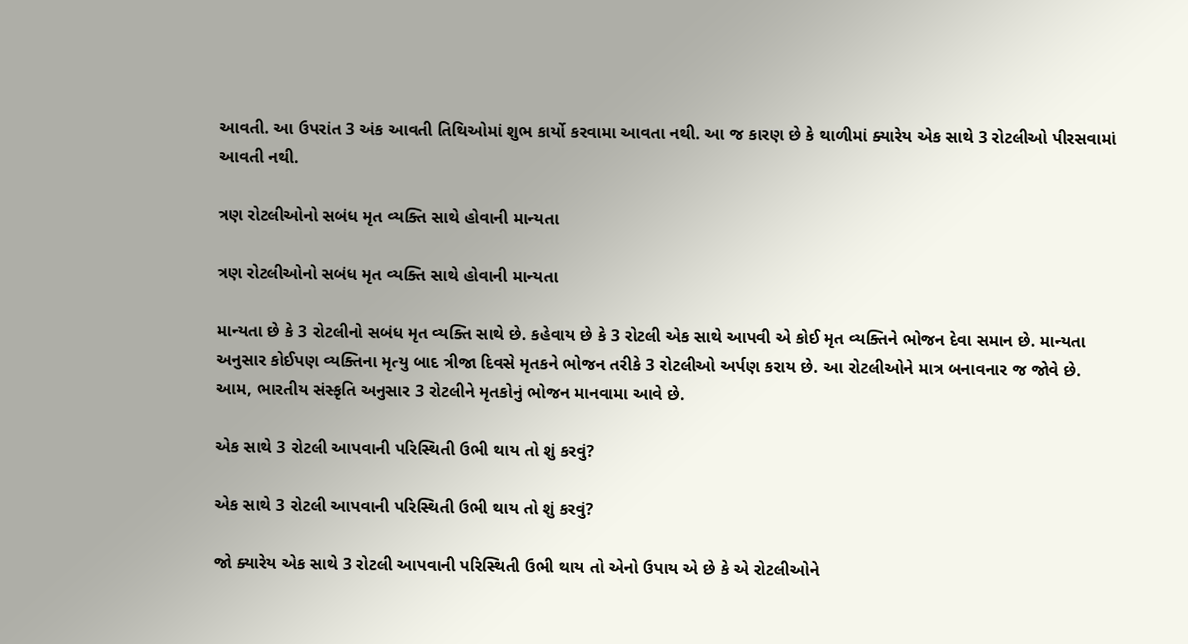આવતી. આ ઉપરાંત 3 અંક આવતી તિથિઓમાં શુભ કાર્યો કરવામા આવતા નથી. આ જ કારણ છે કે થાળીમાં ક્યારેય એક સાથે 3 રોટલીઓ પીરસવામાં આવતી નથી.

ત્રણ રોટલીઓનો સબંધ મૃત વ્યક્તિ સાથે હોવાની માન્યતા

ત્રણ રોટલીઓનો સબંધ મૃત વ્યક્તિ સાથે હોવાની માન્યતા

માન્યતા છે કે 3 રોટલીનો સબંધ મૃત વ્યક્તિ સાથે છે. કહેવાય છે કે 3 રોટલી એક સાથે આપવી એ કોઈ મૃત વ્યક્તિને ભોજન દેવા સમાન છે. માન્યતા અનુસાર કોઈપણ વ્યક્તિના મૃત્યુ બાદ ત્રીજા દિવસે મૃતકને ભોજન તરીકે 3 રોટલીઓ અર્પણ કરાય છે. આ રોટલીઓને માત્ર બનાવનાર જ જોવે છે. આમ, ભારતીય સંસ્કૃતિ અનુસાર 3 રોટલીને મૃતકોનું ભોજન માનવામા આવે છે.

એક સાથે 3 રોટલી આપવાની પરિસ્થિતી ઉભી થાય તો શું કરવું?

એક સાથે 3 રોટલી આપવાની પરિસ્થિતી ઉભી થાય તો શું કરવું?

જો ક્યારેય એક સાથે 3 રોટલી આપવાની પરિસ્થિતી ઉભી થાય તો એનો ઉપાય એ છે કે એ રોટલીઓને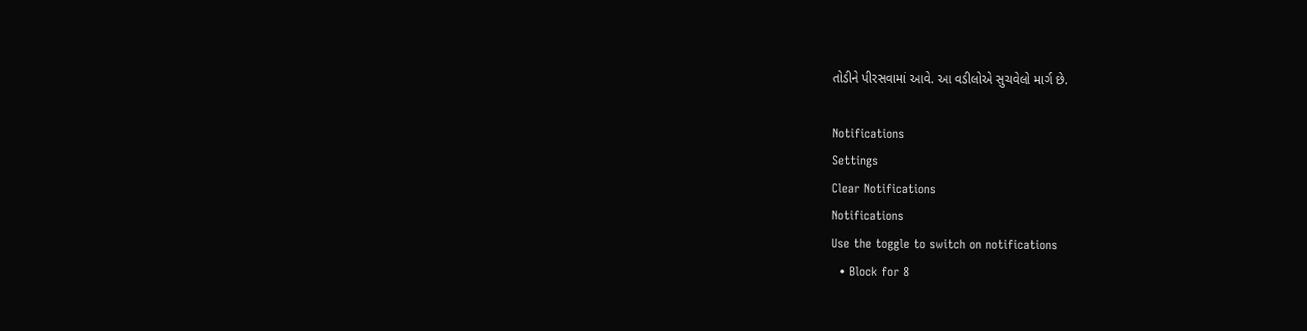તોડીને પીરસવામાં આવે. આ વડીલોએ સુચવેલો માર્ગ છે.

Notifications
Settings
Clear Notifications
Notifications
Use the toggle to switch on notifications
  • Block for 8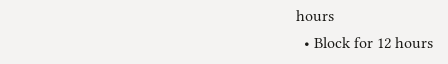hours
  • Block for 12 hours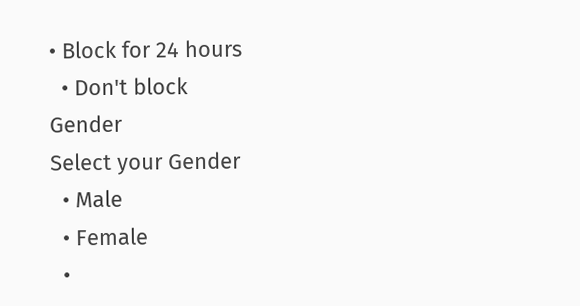• Block for 24 hours
  • Don't block
Gender
Select your Gender
  • Male
  • Female
  •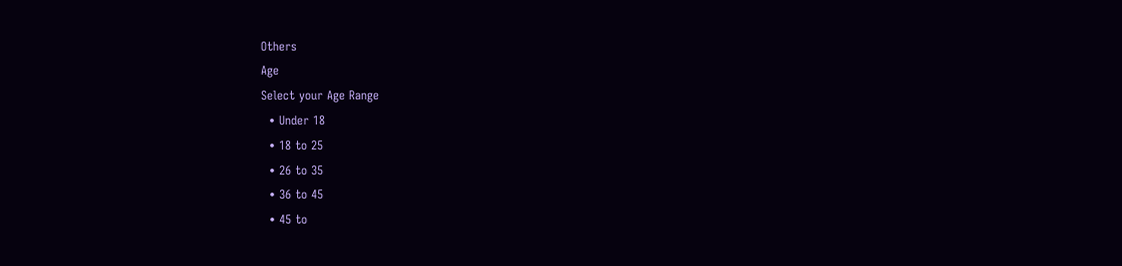Others
Age
Select your Age Range
  • Under 18
  • 18 to 25
  • 26 to 35
  • 36 to 45
  • 45 to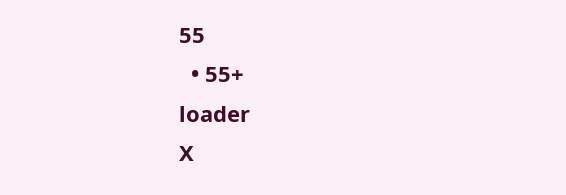55
  • 55+
loader
X